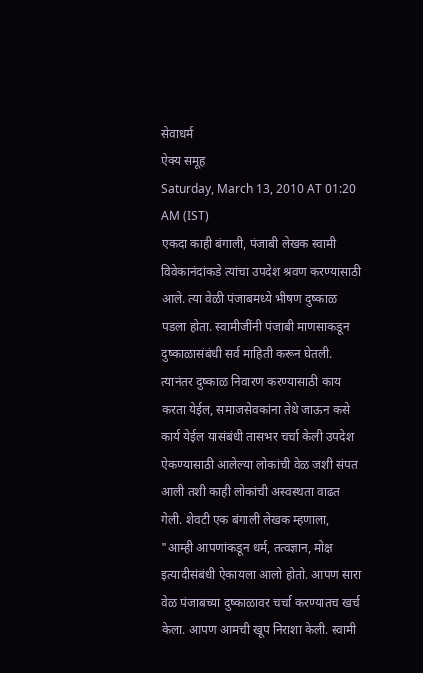सेवाधर्म
ऐक्य समूह
Saturday, March 13, 2010 AT 01:20 AM (IST)
एकदा काही बंगाली, पंजाबी लेखक स्वामी विवेकानंदांकडे त्यांचा उपदेश श्रवण करण्यासाठी आले. त्या वेळी पंजाबमध्ये भीषण दुष्काळ पडला होता. स्वामीजींनी पंजाबी माणसाकडून दुष्काळासंबंधी सर्व माहिती करून घेतली. त्यानंतर दुष्काळ निवारण करण्यासाठी काय करता येईल, समाजसेवकांना तेथे जाऊन कसे कार्य येईल यासंबंधी तासभर चर्चा केली उपदेश ऐकण्यासाठी आलेल्या लोकांची वेळ जशी संपत आली तशी काही लोकांची अस्वस्थता वाढत गेली. शेवटी एक बंगाली लेखक म्हणाला, "आम्ही आपणांकडून धर्म, तत्वज्ञान, मोक्ष इत्यादीसंबंधी ऐकायला आलो होतो. आपण सारा वेळ पंजाबच्या दुष्काळावर चर्चा करण्यातच खर्च केला. आपण आमची खूप निराशा केली. स्वामी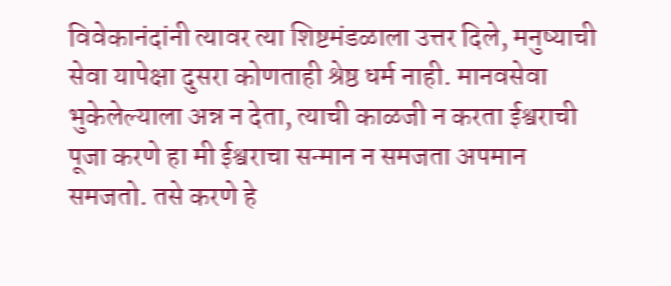विवेकानंदांनी त्यावर त्या शिष्टमंडळाला उत्तर दिले, मनुष्याची सेवा यापेक्षा दुसरा कोणताही श्रेष्ठ धर्म नाही. मानवसेवा भुकेलेल्याला अन्न न देता, त्याची काळजी न करता ईश्वराची पूजा करणे हा मी ईश्वराचा सन्मान न समजता अपमान समजतो. तसे करणे हे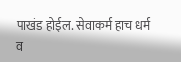पाखंड होईल. सेवाकर्म हाच धर्म व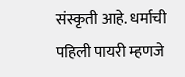संस्कृती आहे. धर्माची पहिली पायरी म्हणजे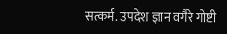सत्कर्म. उपदेश ज्ञान वगैरे गोष्टी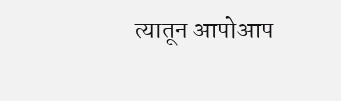त्यातून आपोआप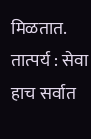मिळतात.
तात्पर्य : सेवा हाच सर्वात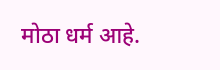मोठा धर्म आहे.